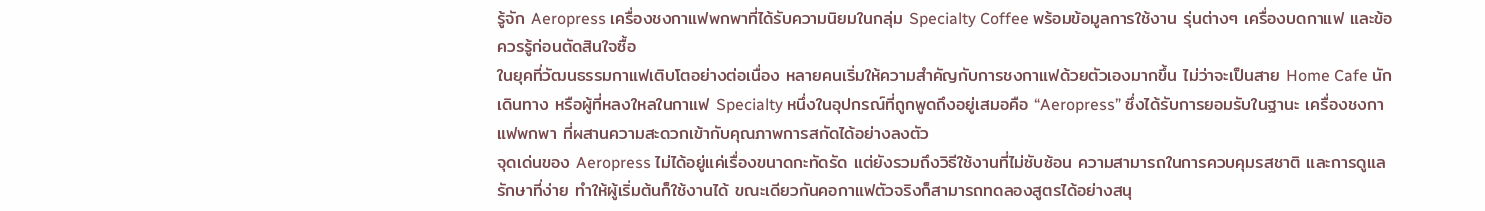รู้จัก Aeropress เครื่องชงกาแฟพกพาที่ได้รับความนิยมในกลุ่ม Specialty Coffee พร้อมข้อมูลการใช้งาน รุ่นต่างๆ เครื่องบดกาแฟ และข้อควรรู้ก่อนตัดสินใจซื้อ
ในยุคที่วัฒนธรรมกาแฟเติบโตอย่างต่อเนื่อง หลายคนเริ่มให้ความสำคัญกับการชงกาแฟด้วยตัวเองมากขึ้น ไม่ว่าจะเป็นสาย Home Cafe นักเดินทาง หรือผู้ที่หลงใหลในกาแฟ Specialty หนึ่งในอุปกรณ์ที่ถูกพูดถึงอยู่เสมอคือ “Aeropress” ซึ่งได้รับการยอมรับในฐานะ เครื่องชงกาแฟพกพา ที่ผสานความสะดวกเข้ากับคุณภาพการสกัดได้อย่างลงตัว
จุดเด่นของ Aeropress ไม่ได้อยู่แค่เรื่องขนาดกะทัดรัด แต่ยังรวมถึงวิธีใช้งานที่ไม่ซับซ้อน ความสามารถในการควบคุมรสชาติ และการดูแลรักษาที่ง่าย ทำให้ผู้เริ่มต้นก็ใช้งานได้ ขณะเดียวกันคอกาแฟตัวจริงก็สามารถทดลองสูตรได้อย่างสนุ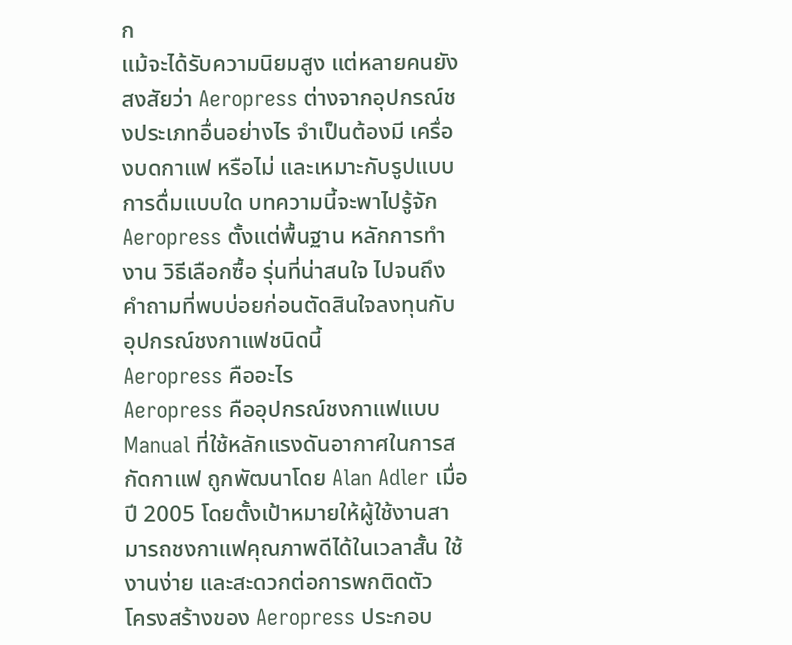ก
แม้จะได้รับความนิยมสูง แต่หลายคนยังสงสัยว่า Aeropress ต่างจากอุปกรณ์ชงประเภทอื่นอย่างไร จำเป็นต้องมี เครื่องบดกาแฟ หรือไม่ และเหมาะกับรูปแบบการดื่มแบบใด บทความนี้จะพาไปรู้จัก Aeropress ตั้งแต่พื้นฐาน หลักการทำงาน วิธีเลือกซื้อ รุ่นที่น่าสนใจ ไปจนถึงคำถามที่พบบ่อยก่อนตัดสินใจลงทุนกับอุปกรณ์ชงกาแฟชนิดนี้
Aeropress คืออะไร
Aeropress คืออุปกรณ์ชงกาแฟแบบ Manual ที่ใช้หลักแรงดันอากาศในการสกัดกาแฟ ถูกพัฒนาโดย Alan Adler เมื่อปี 2005 โดยตั้งเป้าหมายให้ผู้ใช้งานสามารถชงกาแฟคุณภาพดีได้ในเวลาสั้น ใช้งานง่าย และสะดวกต่อการพกติดตัว
โครงสร้างของ Aeropress ประกอบ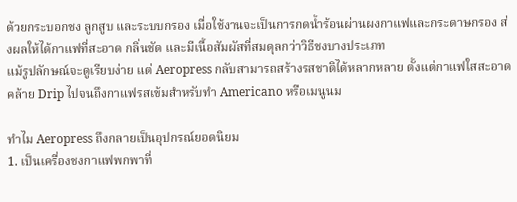ด้วยกระบอกชง ลูกสูบ และระบบกรอง เมื่อใช้งานจะเป็นการกดน้ำร้อนผ่านผงกาแฟและกระดาษกรอง ส่งผลให้ได้กาแฟที่สะอาด กลิ่นชัด และมีเนื้อสัมผัสที่สมดุลกว่าวิธีชงบางประเภท
แม้รูปลักษณ์จะดูเรียบง่าย แต่ Aeropress กลับสามารถสร้างรสชาติได้หลากหลาย ตั้งแต่กาแฟใสสะอาดคล้าย Drip ไปจนถึงกาแฟรสเข้มสำหรับทำ Americano หรือเมนูนม

ทำไม Aeropress ถึงกลายเป็นอุปกรณ์ยอดนิยม
1. เป็นเครื่องชงกาแฟพกพาที่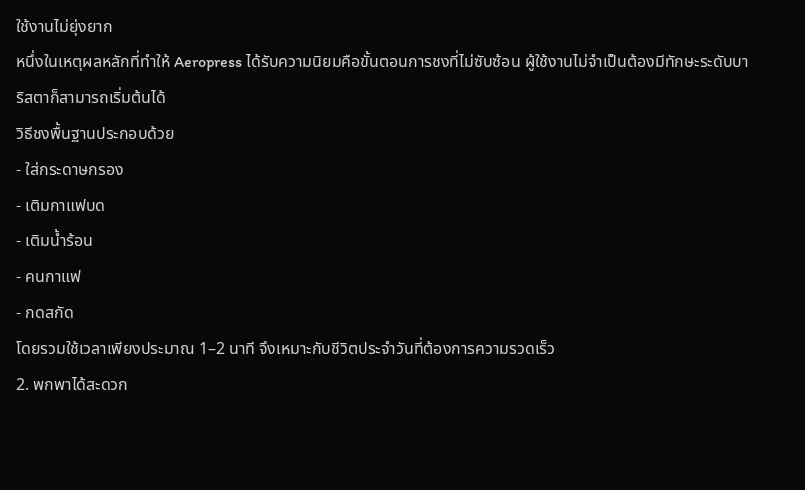ใช้งานไม่ยุ่งยาก
หนึ่งในเหตุผลหลักที่ทำให้ Aeropress ได้รับความนิยมคือขั้นตอนการชงที่ไม่ซับซ้อน ผู้ใช้งานไม่จำเป็นต้องมีทักษะระดับบาริสตาก็สามารถเริ่มต้นได้
วิธีชงพื้นฐานประกอบด้วย
- ใส่กระดาษกรอง
- เติมกาแฟบด
- เติมน้ำร้อน
- คนกาแฟ
- กดสกัด
โดยรวมใช้เวลาเพียงประมาณ 1–2 นาที จึงเหมาะกับชีวิตประจำวันที่ต้องการความรวดเร็ว
2. พกพาได้สะดวก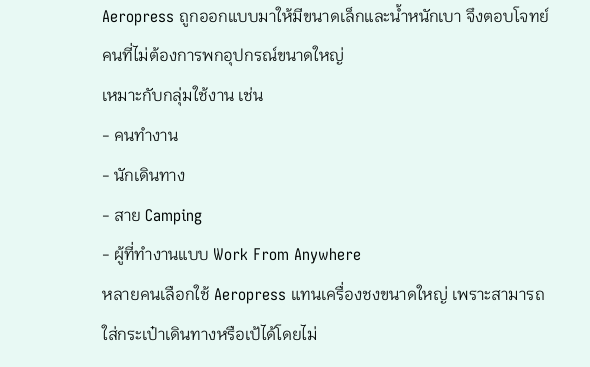Aeropress ถูกออกแบบมาให้มีขนาดเล็กและน้ำหนักเบา จึงตอบโจทย์คนที่ไม่ต้องการพกอุปกรณ์ขนาดใหญ่
เหมาะกับกลุ่มใช้งาน เช่น
- คนทำงาน
- นักเดินทาง
- สาย Camping
- ผู้ที่ทำงานแบบ Work From Anywhere
หลายคนเลือกใช้ Aeropress แทนเครื่องชงขนาดใหญ่ เพราะสามารถใส่กระเป๋าเดินทางหรือเป้ได้โดยไม่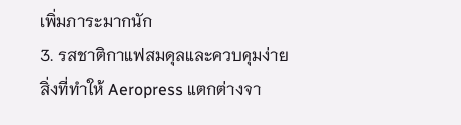เพิ่มภาระมากนัก
3. รสชาติกาแฟสมดุลและควบคุมง่าย
สิ่งที่ทำให้ Aeropress แตกต่างจา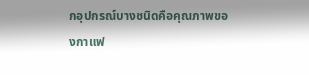กอุปกรณ์บางชนิดคือคุณภาพของกาแฟ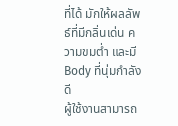ที่ได้ มักให้ผลลัพธ์ที่มีกลิ่นเด่น ความขมต่ำ และมี Body ที่นุ่มกำลังดี
ผู้ใช้งานสามารถ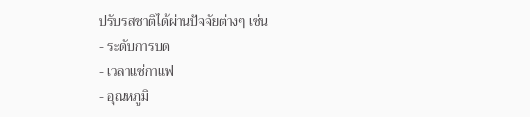ปรับรสชาติได้ผ่านปัจจัยต่างๆ เช่น
- ระดับการบด
- เวลาแช่กาแฟ
- อุณหภูมิ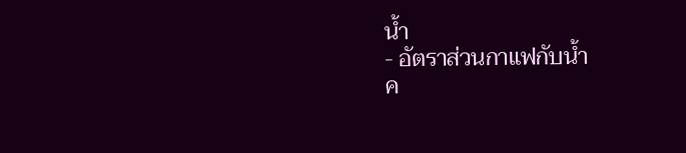น้ำ
- อัตราส่วนกาแฟกับน้ำ
ค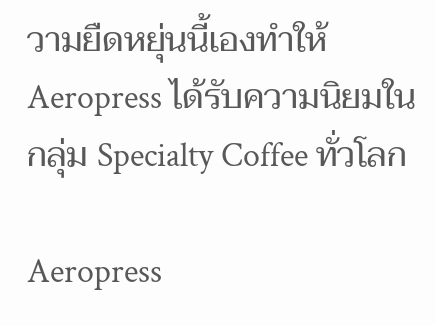วามยืดหยุ่นนี้เองทำให้ Aeropress ได้รับความนิยมในกลุ่ม Specialty Coffee ทั่วโลก

Aeropress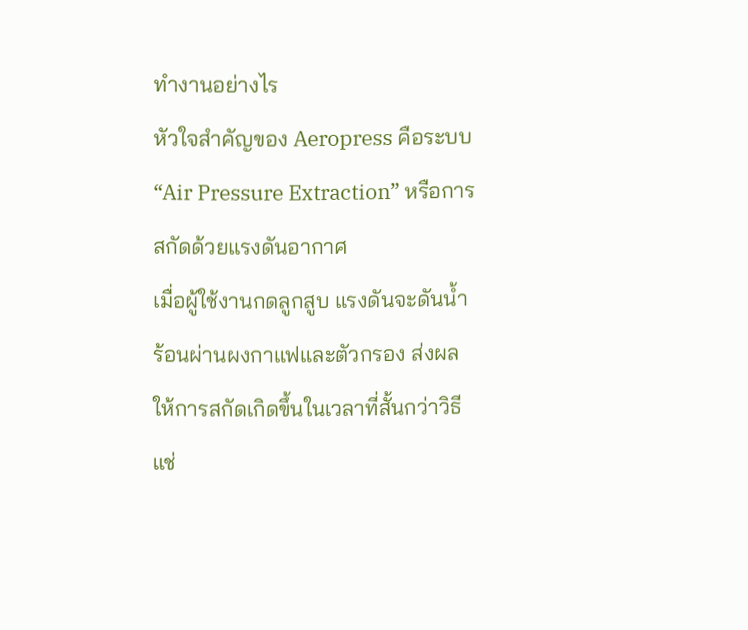ทำงานอย่างไร
หัวใจสำคัญของ Aeropress คือระบบ “Air Pressure Extraction” หรือการสกัดด้วยแรงดันอากาศ
เมื่อผู้ใช้งานกดลูกสูบ แรงดันจะดันน้ำร้อนผ่านผงกาแฟและตัวกรอง ส่งผลให้การสกัดเกิดขึ้นในเวลาที่สั้นกว่าวิธีแช่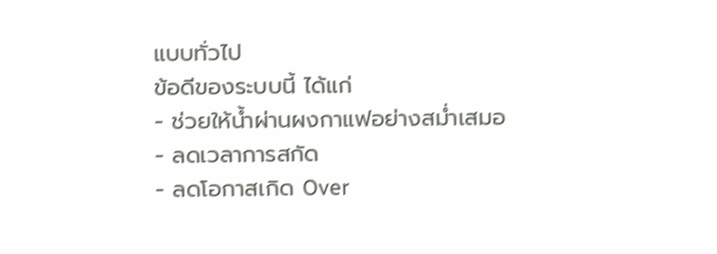แบบทั่วไป
ข้อดีของระบบนี้ ได้แก่
- ช่วยให้น้ำผ่านผงกาแฟอย่างสม่ำเสมอ
- ลดเวลาการสกัด
- ลดโอกาสเกิด Over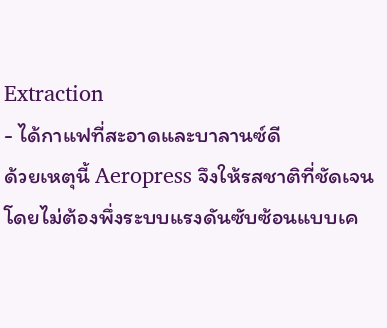Extraction
- ได้กาแฟที่สะอาดและบาลานซ์ดี
ด้วยเหตุนี้ Aeropress จึงให้รสชาติที่ชัดเจนโดยไม่ต้องพึ่งระบบแรงดันซับซ้อนแบบเค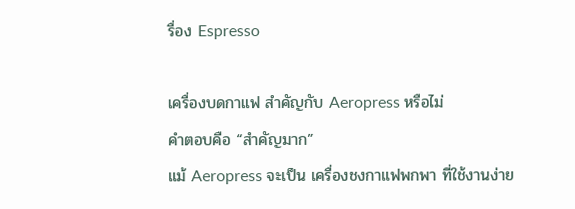รื่อง Espresso

เครื่องบดกาแฟ สำคัญกับ Aeropress หรือไม่
คำตอบคือ “สำคัญมาก”
แม้ Aeropress จะเป็น เครื่องชงกาแฟพกพา ที่ใช้งานง่าย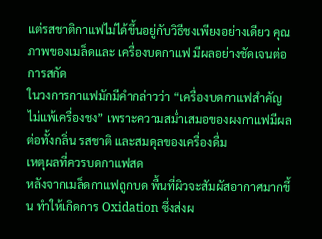แต่รสชาติกาแฟไม่ได้ขึ้นอยู่กับวิธีชงเพียงอย่างเดียว คุณภาพของเมล็ดและ เครื่องบดกาแฟ มีผลอย่างชัดเจนต่อการสกัด
ในวงการกาแฟมักมีคำกล่าวว่า “เครื่องบดกาแฟสำคัญไม่แพ้เครื่องชง” เพราะความสม่ำเสมอของผงกาแฟมีผลต่อทั้งกลิ่น รสชาติ และสมดุลของเครื่องดื่ม
เหตุผลที่ควรบดกาแฟสด
หลังจากเมล็ดกาแฟถูกบด พื้นที่ผิวจะสัมผัสอากาศมากขึ้น ทำให้เกิดการ Oxidation ซึ่งส่งผ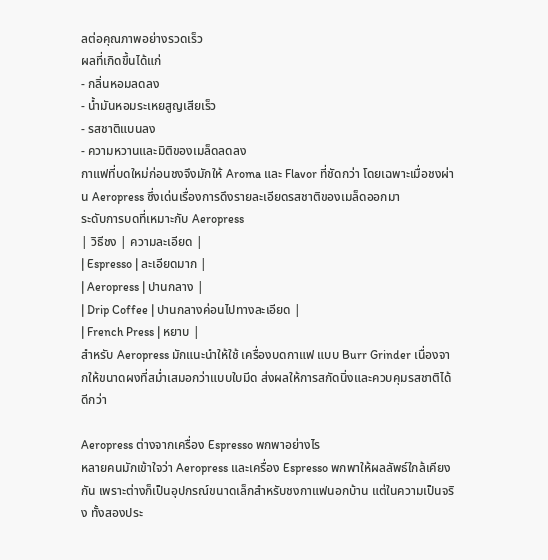ลต่อคุณภาพอย่างรวดเร็ว
ผลที่เกิดขึ้นได้แก่
- กลิ่นหอมลดลง
- น้ำมันหอมระเหยสูญเสียเร็ว
- รสชาติแบนลง
- ความหวานและมิติของเมล็ดลดลง
กาแฟที่บดใหม่ก่อนชงจึงมักให้ Aroma และ Flavor ที่ชัดกว่า โดยเฉพาะเมื่อชงผ่าน Aeropress ซึ่งเด่นเรื่องการดึงรายละเอียดรสชาติของเมล็ดออกมา
ระดับการบดที่เหมาะกับ Aeropress
| วิธีชง | ความละเอียด |
| Espresso | ละเอียดมาก |
| Aeropress | ปานกลาง |
| Drip Coffee | ปานกลางค่อนไปทางละเอียด |
| French Press | หยาบ |
สำหรับ Aeropress มักแนะนำให้ใช้ เครื่องบดกาแฟ แบบ Burr Grinder เนื่องจากให้ขนาดผงที่สม่ำเสมอกว่าแบบใบมีด ส่งผลให้การสกัดนิ่งและควบคุมรสชาติได้ดีกว่า

Aeropress ต่างจากเครื่อง Espresso พกพาอย่างไร
หลายคนมักเข้าใจว่า Aeropress และเครื่อง Espresso พกพาให้ผลลัพธ์ใกล้เคียงกัน เพราะต่างก็เป็นอุปกรณ์ขนาดเล็กสำหรับชงกาแฟนอกบ้าน แต่ในความเป็นจริง ทั้งสองประ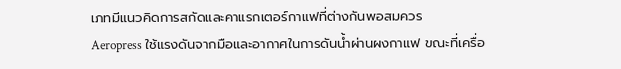เภทมีแนวคิดการสกัดและคาแรกเตอร์กาแฟที่ต่างกันพอสมควร
Aeropress ใช้แรงดันจากมือและอากาศในการดันน้ำผ่านผงกาแฟ ขณะที่เครื่อ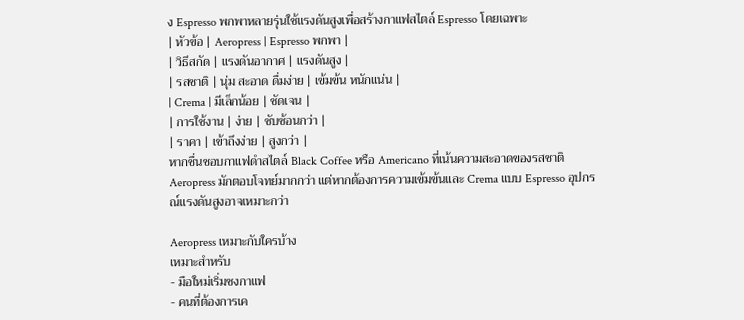ง Espresso พกพาหลายรุ่นใช้แรงดันสูงเพื่อสร้างกาแฟสไตล์ Espresso โดยเฉพาะ
| หัวข้อ | Aeropress | Espresso พกพา |
| วิธีสกัด | แรงดันอากาศ | แรงดันสูง |
| รสชาติ | นุ่ม สะอาด ดื่มง่าย | เข้มข้น หนักแน่น |
| Crema | มีเล็กน้อย | ชัดเจน |
| การใช้งาน | ง่าย | ซับซ้อนกว่า |
| ราคา | เข้าถึงง่าย | สูงกว่า |
หากชื่นชอบกาแฟดำสไตล์ Black Coffee หรือ Americano ที่เน้นความสะอาดของรสชาติ Aeropress มักตอบโจทย์มากกว่า แต่หากต้องการความเข้มข้นและ Crema แบบ Espresso อุปกรณ์แรงดันสูงอาจเหมาะกว่า

Aeropress เหมาะกับใครบ้าง
เหมาะสำหรับ
- มือใหม่เริ่มชงกาแฟ
- คนที่ต้องการเค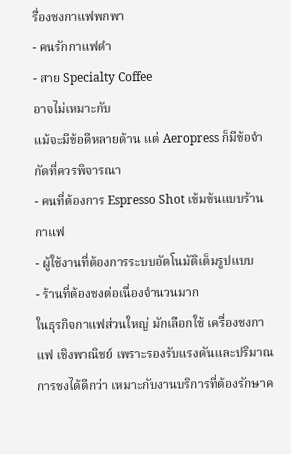รื่องชงกาแฟพกพา
- คนรักกาแฟดำ
- สาย Specialty Coffee
อาจไม่เหมาะกับ
แม้จะมีข้อดีหลายด้าน แต่ Aeropress ก็มีข้อจำกัดที่ควรพิจารณา
- คนที่ต้องการ Espresso Shot เข้มข้นแบบร้านกาแฟ
- ผู้ใช้งานที่ต้องการระบบอัตโนมัติเต็มรูปแบบ
- ร้านที่ต้องชงต่อเนื่องจำนวนมาก
ในธุรกิจกาแฟส่วนใหญ่ มักเลือกใช้ เครื่องชงกาแฟ เชิงพาณิชย์ เพราะรองรับแรงดันและปริมาณการชงได้ดีกว่า เหมาะกับงานบริการที่ต้องรักษาค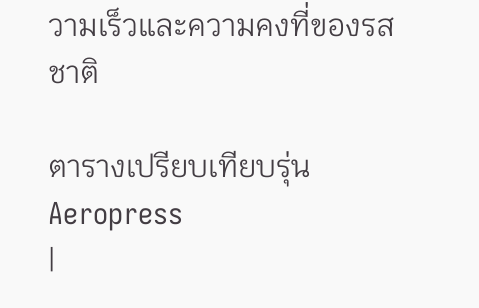วามเร็วและความคงที่ของรสชาติ

ตารางเปรียบเทียบรุ่น Aeropress
|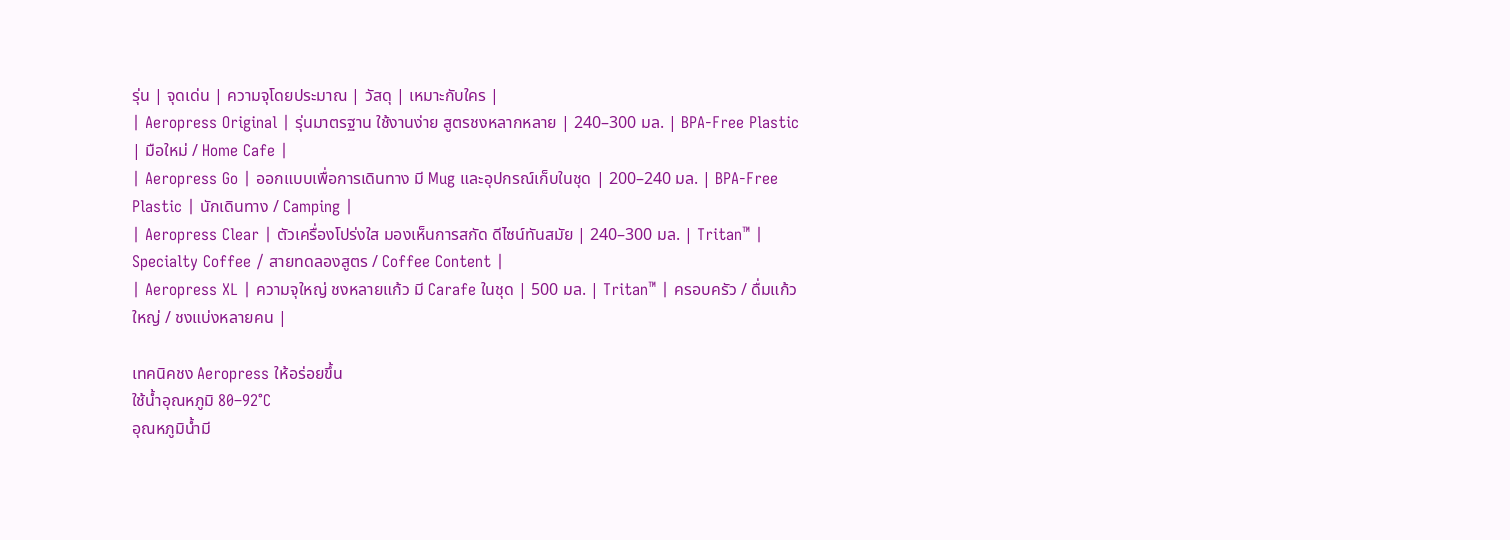รุ่น | จุดเด่น | ความจุโดยประมาณ | วัสดุ | เหมาะกับใคร |
| Aeropress Original | รุ่นมาตรฐาน ใช้งานง่าย สูตรชงหลากหลาย | 240–300 มล. | BPA-Free Plastic | มือใหม่ / Home Cafe |
| Aeropress Go | ออกแบบเพื่อการเดินทาง มี Mug และอุปกรณ์เก็บในชุด | 200–240 มล. | BPA-Free Plastic | นักเดินทาง / Camping |
| Aeropress Clear | ตัวเครื่องโปร่งใส มองเห็นการสกัด ดีไซน์ทันสมัย | 240–300 มล. | Tritan™ | Specialty Coffee / สายทดลองสูตร / Coffee Content |
| Aeropress XL | ความจุใหญ่ ชงหลายแก้ว มี Carafe ในชุด | 500 มล. | Tritan™ | ครอบครัว / ดื่มแก้วใหญ่ / ชงแบ่งหลายคน |

เทคนิคชง Aeropress ให้อร่อยขึ้น
ใช้น้ำอุณหภูมิ 80–92°C
อุณหภูมิน้ำมี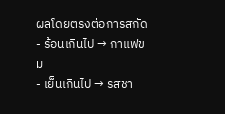ผลโดยตรงต่อการสกัด
- ร้อนเกินไป → กาแฟขม
- เย็นเกินไป → รสชา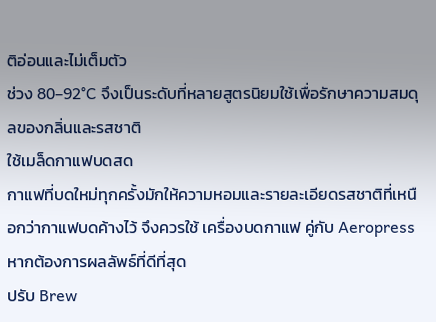ติอ่อนและไม่เต็มตัว
ช่วง 80–92°C จึงเป็นระดับที่หลายสูตรนิยมใช้เพื่อรักษาความสมดุลของกลิ่นและรสชาติ
ใช้เมล็ดกาแฟบดสด
กาแฟที่บดใหม่ทุกครั้งมักให้ความหอมและรายละเอียดรสชาติที่เหนือกว่ากาแฟบดค้างไว้ จึงควรใช้ เครื่องบดกาแฟ คู่กับ Aeropress หากต้องการผลลัพธ์ที่ดีที่สุด
ปรับ Brew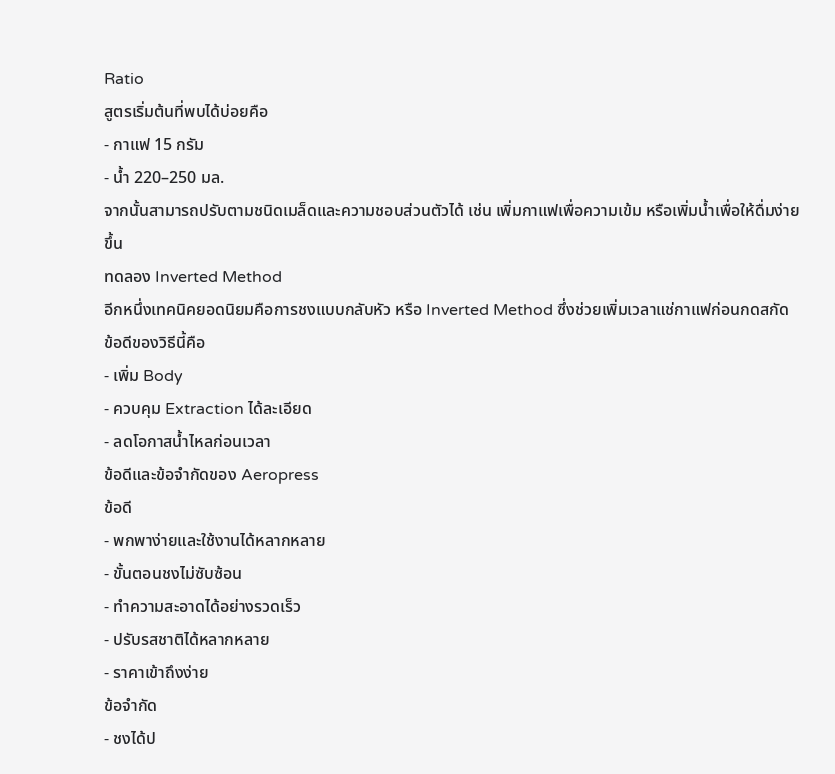Ratio
สูตรเริ่มต้นที่พบได้บ่อยคือ
- กาแฟ 15 กรัม
- น้ำ 220–250 มล.
จากนั้นสามารถปรับตามชนิดเมล็ดและความชอบส่วนตัวได้ เช่น เพิ่มกาแฟเพื่อความเข้ม หรือเพิ่มน้ำเพื่อให้ดื่มง่ายขึ้น
ทดลอง Inverted Method
อีกหนึ่งเทคนิคยอดนิยมคือการชงแบบกลับหัว หรือ Inverted Method ซึ่งช่วยเพิ่มเวลาแช่กาแฟก่อนกดสกัด
ข้อดีของวิธีนี้คือ
- เพิ่ม Body
- ควบคุม Extraction ได้ละเอียด
- ลดโอกาสน้ำไหลก่อนเวลา
ข้อดีและข้อจำกัดของ Aeropress
ข้อดี
- พกพาง่ายและใช้งานได้หลากหลาย
- ขั้นตอนชงไม่ซับซ้อน
- ทำความสะอาดได้อย่างรวดเร็ว
- ปรับรสชาติได้หลากหลาย
- ราคาเข้าถึงง่าย
ข้อจำกัด
- ชงได้ป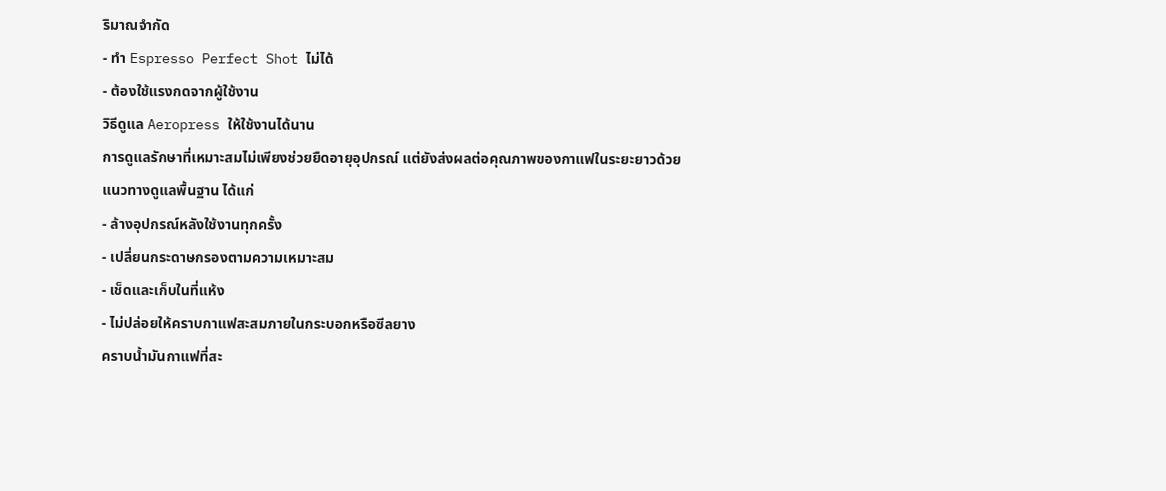ริมาณจำกัด
- ทำ Espresso Perfect Shot ไม่ได้
- ต้องใช้แรงกดจากผู้ใช้งาน
วิธีดูแล Aeropress ให้ใช้งานได้นาน
การดูแลรักษาที่เหมาะสมไม่เพียงช่วยยืดอายุอุปกรณ์ แต่ยังส่งผลต่อคุณภาพของกาแฟในระยะยาวด้วย
แนวทางดูแลพื้นฐาน ได้แก่
- ล้างอุปกรณ์หลังใช้งานทุกครั้ง
- เปลี่ยนกระดาษกรองตามความเหมาะสม
- เช็ดและเก็บในที่แห้ง
- ไม่ปล่อยให้คราบกาแฟสะสมภายในกระบอกหรือซีลยาง
คราบน้ำมันกาแฟที่สะ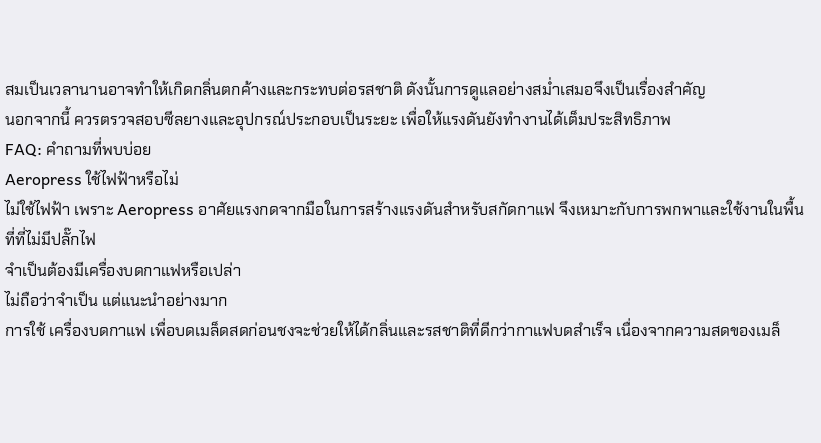สมเป็นเวลานานอาจทำให้เกิดกลิ่นตกค้างและกระทบต่อรสชาติ ดังนั้นการดูแลอย่างสม่ำเสมอจึงเป็นเรื่องสำคัญ
นอกจากนี้ ควรตรวจสอบซีลยางและอุปกรณ์ประกอบเป็นระยะ เพื่อให้แรงดันยังทำงานได้เต็มประสิทธิภาพ
FAQ: คำถามที่พบบ่อย
Aeropress ใช้ไฟฟ้าหรือไม่
ไม่ใช้ไฟฟ้า เพราะ Aeropress อาศัยแรงกดจากมือในการสร้างแรงดันสำหรับสกัดกาแฟ จึงเหมาะกับการพกพาและใช้งานในพื้นที่ที่ไม่มีปลั๊กไฟ
จำเป็นต้องมีเครื่องบดกาแฟหรือเปล่า
ไม่ถือว่าจำเป็น แต่แนะนำอย่างมาก
การใช้ เครื่องบดกาแฟ เพื่อบดเมล็ดสดก่อนชงจะช่วยให้ได้กลิ่นและรสชาติที่ดีกว่ากาแฟบดสำเร็จ เนื่องจากความสดของเมล็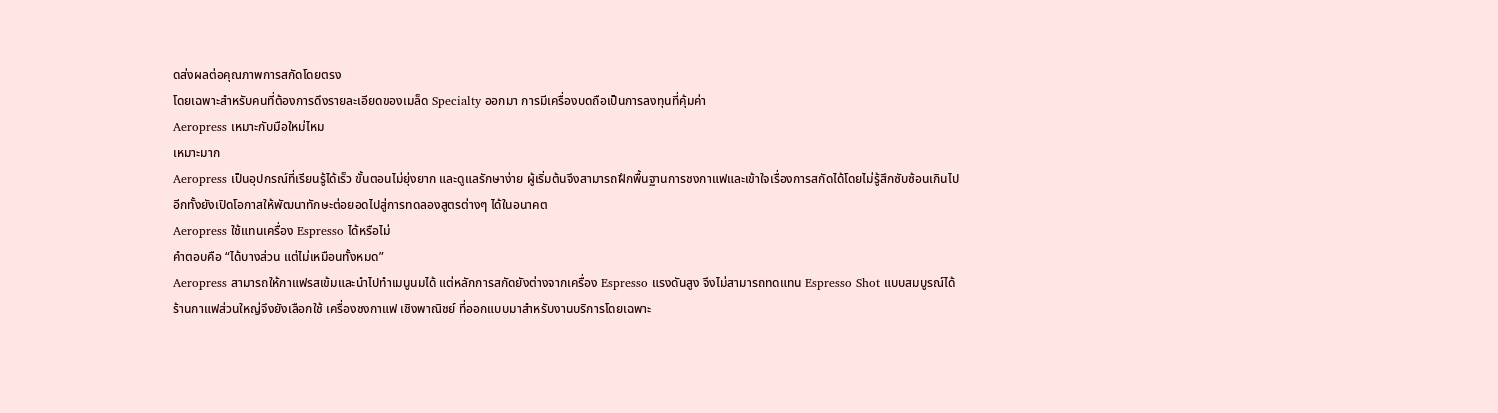ดส่งผลต่อคุณภาพการสกัดโดยตรง
โดยเฉพาะสำหรับคนที่ต้องการดึงรายละเอียดของเมล็ด Specialty ออกมา การมีเครื่องบดถือเป็นการลงทุนที่คุ้มค่า
Aeropress เหมาะกับมือใหม่ไหม
เหมาะมาก
Aeropress เป็นอุปกรณ์ที่เรียนรู้ได้เร็ว ขั้นตอนไม่ยุ่งยาก และดูแลรักษาง่าย ผู้เริ่มต้นจึงสามารถฝึกพื้นฐานการชงกาแฟและเข้าใจเรื่องการสกัดได้โดยไม่รู้สึกซับซ้อนเกินไป
อีกทั้งยังเปิดโอกาสให้พัฒนาทักษะต่อยอดไปสู่การทดลองสูตรต่างๆ ได้ในอนาคต
Aeropress ใช้แทนเครื่อง Espresso ได้หรือไม่
คำตอบคือ “ได้บางส่วน แต่ไม่เหมือนทั้งหมด”
Aeropress สามารถให้กาแฟรสเข้มและนำไปทำเมนูนมได้ แต่หลักการสกัดยังต่างจากเครื่อง Espresso แรงดันสูง จึงไม่สามารถทดแทน Espresso Shot แบบสมบูรณ์ได้
ร้านกาแฟส่วนใหญ่จึงยังเลือกใช้ เครื่องชงกาแฟ เชิงพาณิชย์ ที่ออกแบบมาสำหรับงานบริการโดยเฉพาะ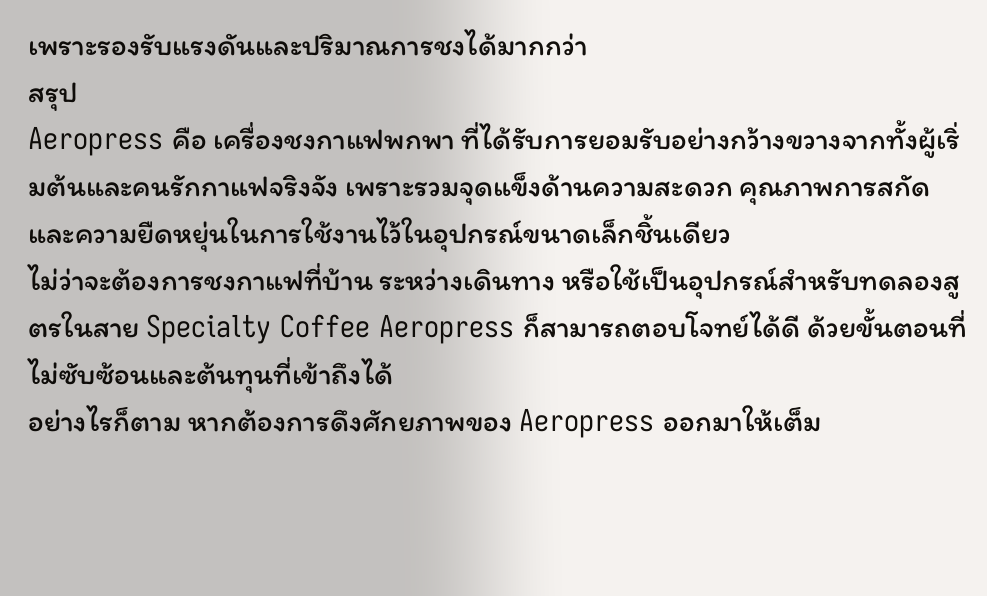เพราะรองรับแรงดันและปริมาณการชงได้มากกว่า
สรุป
Aeropress คือ เครื่องชงกาแฟพกพา ที่ได้รับการยอมรับอย่างกว้างขวางจากทั้งผู้เริ่มต้นและคนรักกาแฟจริงจัง เพราะรวมจุดแข็งด้านความสะดวก คุณภาพการสกัด และความยืดหยุ่นในการใช้งานไว้ในอุปกรณ์ขนาดเล็กชิ้นเดียว
ไม่ว่าจะต้องการชงกาแฟที่บ้าน ระหว่างเดินทาง หรือใช้เป็นอุปกรณ์สำหรับทดลองสูตรในสาย Specialty Coffee Aeropress ก็สามารถตอบโจทย์ได้ดี ด้วยขั้นตอนที่ไม่ซับซ้อนและต้นทุนที่เข้าถึงได้
อย่างไรก็ตาม หากต้องการดึงศักยภาพของ Aeropress ออกมาให้เต็ม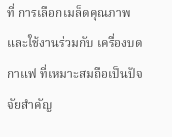ที่ การเลือกเมล็ดคุณภาพและใช้งานร่วมกับ เครื่องบดกาแฟ ที่เหมาะสมถือเป็นปัจจัยสำคัญ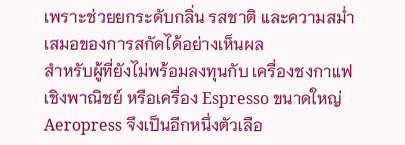เพราะช่วยยกระดับกลิ่น รสชาติ และความสม่ำเสมอของการสกัดได้อย่างเห็นผล
สำหรับผู้ที่ยังไม่พร้อมลงทุนกับ เครื่องชงกาแฟ เชิงพาณิชย์ หรือเครื่อง Espresso ขนาดใหญ่ Aeropress จึงเป็นอีกหนึ่งตัวเลือ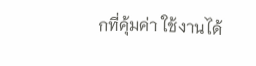กที่คุ้มค่า ใช้งานได้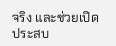จริง และช่วยเปิดประสบ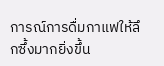การณ์การดื่มกาแฟให้ลึกซึ้งมากยิ่งขึ้น